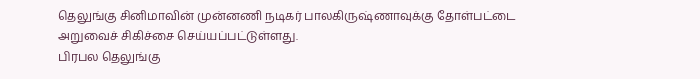தெலுங்கு சினிமாவின் முன்னணி நடிகர் பாலகிருஷ்ணாவுக்கு தோள்பட்டை அறுவைச் சிகிச்சை செய்யப்பட்டுள்ளது.
பிரபல தெலுங்கு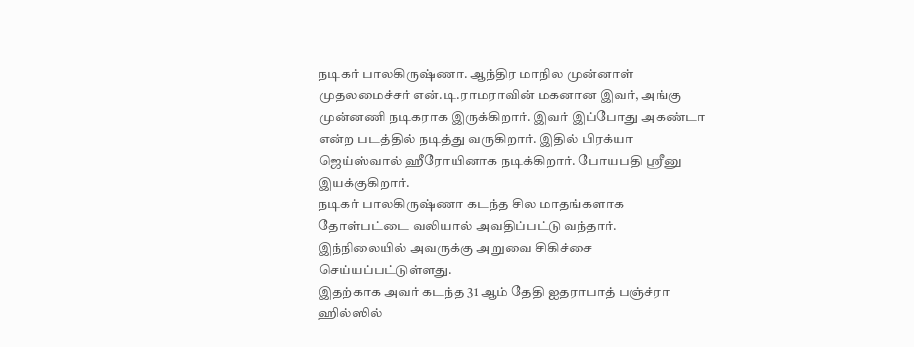நடிகர் பாலகிருஷ்ணா. ஆந்திர மாநில முன்னாள் முதலமைச்சர் என்.டி.ராமராவின் மகனான இவர், அங்கு முன்னணி நடிகராக இருக்கிறார். இவர் இப்போது அகண்டா என்ற படத்தில் நடித்து வருகிறார். இதில் பிரக்யா ஜெய்ஸ்வால் ஹீரோயினாக நடிக்கிறார். போயபதி ஸ்ரீனு இயக்குகிறார்.
நடிகர் பாலகிருஷ்ணா கடந்த சில மாதங்களாக தோள்பட்டை வலியால் அவதிப்பட்டு வந்தார். இந்நிலையில் அவருக்கு அறுவை சிகிச்சை செய்யப்பட்டுள்ளது.
இதற்காக அவர் கடந்த 31 ஆம் தேதி ஐதராபாத் பஞ்ச்ரா ஹில்ஸில்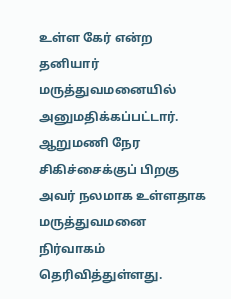உள்ள கேர் என்ற தனியார் மருத்துவமனையில் அனுமதிக்கப்பட்டார். ஆறுமணி நேர சிகிச்சைக்குப் பிறகு அவர் நலமாக உள்ளதாக மருத்துவமனை நிர்வாகம் தெரிவித்துள்ளது.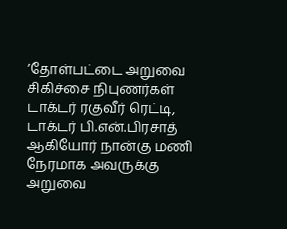’தோள்பட்டை அறுவை சிகிச்சை நிபுணர்கள் டாக்டர் ரகுவீர் ரெட்டி, டாக்டர் பி.என்.பிரசாத் ஆகியோர் நான்கு மணி நேரமாக அவருக்கு அறுவை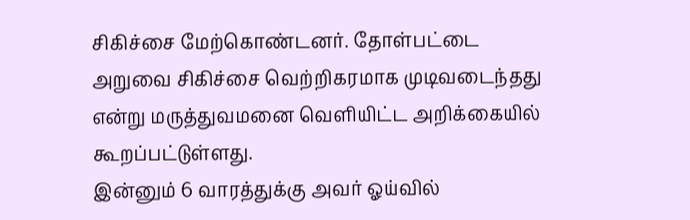சிகிச்சை மேற்கொண்டனர். தோள்பட்டை அறுவை சிகிச்சை வெற்றிகரமாக முடிவடைந்தது என்று மருத்துவமனை வெளியிட்ட அறிக்கையில் கூறப்பட்டுள்ளது.
இன்னும் 6 வாரத்துக்கு அவர் ஓய்வில்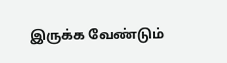இருக்க வேண்டும்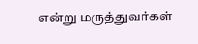என்று மருத்துவர்கள்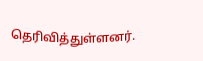தெரிவித்துள்ளனர்.